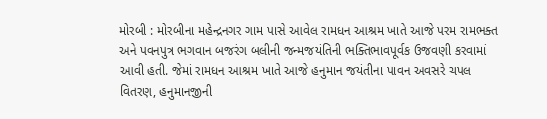મોરબી : મોરબીના મહેન્દ્રનગર ગામ પાસે આવેલ રામધન આશ્રમ ખાતે આજે પરમ રામભક્ત અને પવનપુત્ર ભગવાન બજરંગ બલીની જન્મજયંતિની ભક્તિભાવપૂર્વક ઉજવણી કરવામાં આવી હતી. જેમાં રામધન આશ્રમ ખાતે આજે હનુમાન જયંતીના પાવન અવસરે ચપલ વિતરણ, હનુમાનજીની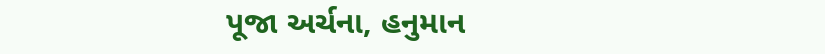પૂજા અર્ચના, હનુમાન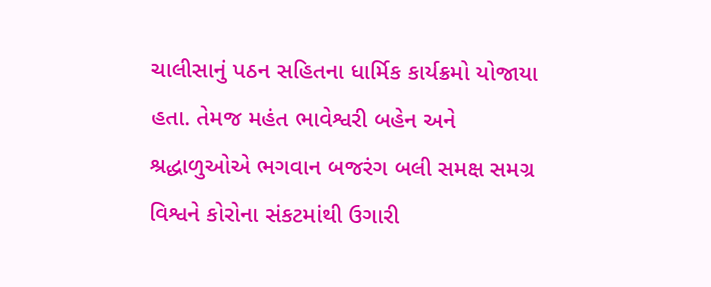ચાલીસાનું પઠન સહિતના ધાર્મિક કાર્યક્રમો યોજાયા હતા. તેમજ મહંત ભાવેશ્વરી બહેન અને શ્રદ્ધાળુઓએ ભગવાન બજરંગ બલી સમક્ષ સમગ્ર વિશ્વને કોરોના સંકટમાંથી ઉગારી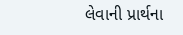લેવાની પ્રાર્થના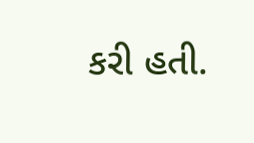કરી હતી.